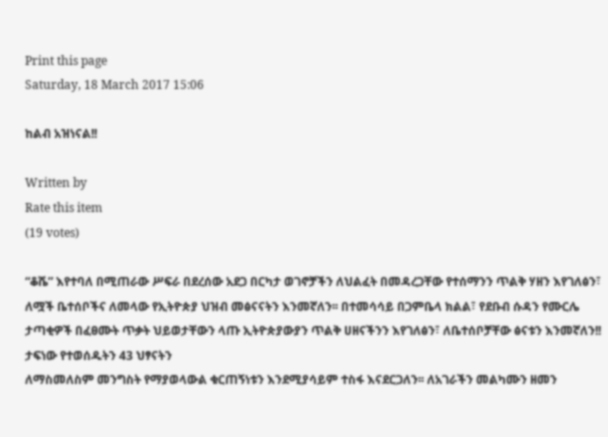Print this page
Saturday, 18 March 2017 15:06

ከልብ አዝነናል!!

Written by
Rate this item
(19 votes)

“ቆሼ” እየተባለ በሚጠራው ሥፍራ በደረሰው አደጋ በርካታ ወገኖቻችን ለህልፈት በመዳረጋቸው የተሰማንን ጥልቅ ሃዘን እየገለፅን፣ ለሟች ቤተሰቦችና ለመላው የኢትዮጵያ ህዝብ መፅናናትን እንመኛለን፡፡ በተመሳሳይ በጋምቤላ ክልል፣ የደቡብ ሱዳን የሙርሌ ታጣቂዎች በፈፀሙት ጥቃት ህይወታቸውን ላጡ ኢትዮጵያውያን ጥልቅ ሀዘናችንን እየገለፅን፣ ለቤተሰቦቻቸው ፅናቱን እንመኛለን!! ታፍነው የተወሰዱትን 43 ህፃናትን
ለማስመለስም መንግስት የማያወላውል ቁርጠኝነቱን እንደሚያሳይም ተስፋ እናደርጋለን፡፡ ለአገራችን መልካሙን ዘመን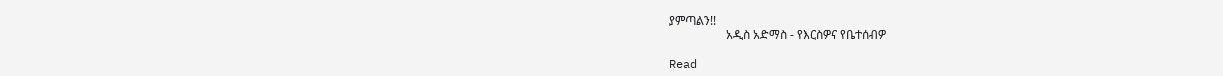ያምጣልን!!
                   አዲስ አድማስ - የእርስዎና የቤተሰብዎ

Read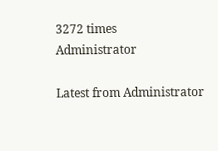3272 times
Administrator

Latest from Administrator